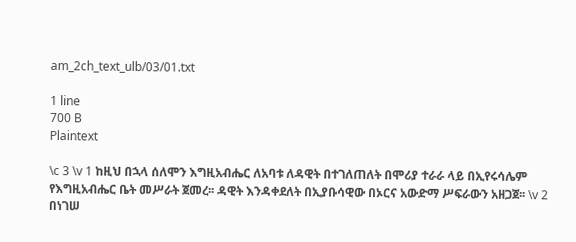am_2ch_text_ulb/03/01.txt

1 line
700 B
Plaintext

\c 3 \v 1 ከዚህ በኋላ ሰለሞን እግዚአብሔር ለአባቱ ለዳዊት በተገለጠለት በሞሪያ ተራራ ላይ በኢየሩሳሌም የእግዚአብሔር ቤት መሥራት ጀመረ፡፡ ዳዊት እንዳቀደለት በኢያቡሳዊው በኦርና አውድማ ሥፍራውን አዘጋጀ፡፡ \v 2 በነገሠ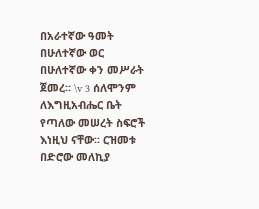በአራተኛው ዓመት በሁለተኛው ወር በሁለተኛው ቀን መሥራት ጀመረ፡፡ \v 3 ሰለሞንም ለእግዚአብሔር ቤት የጣለው መሠረት ስፍሮች እነዚህ ናቸው፡፡ ርዝመቱ በድሮው መለኪያ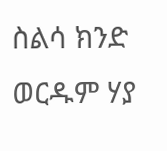ስልሳ ክንድ ወርዱም ሃያ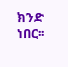ክንድ ነበር፡፡